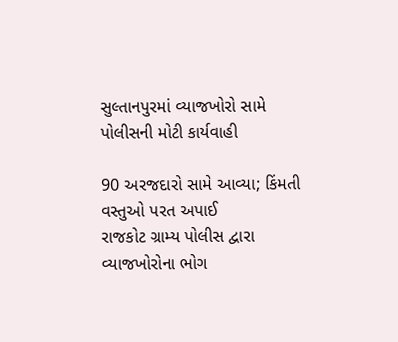સુલ્તાનપુરમાં વ્યાજખોરો સામે પોલીસની મોટી કાર્યવાહી

90 અરજદારો સામે આવ્યા; કિંમતી વસ્તુઓ પરત અપાઈ
રાજકોટ ગ્રામ્ય પોલીસ દ્વારા વ્યાજખોરોના ભોગ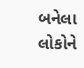બનેલા લોકોને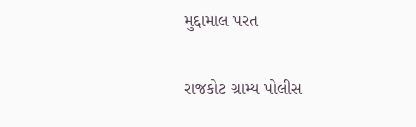મુદ્દામાલ પરત

રાજકોટ ગ્રામ્ય પોલીસ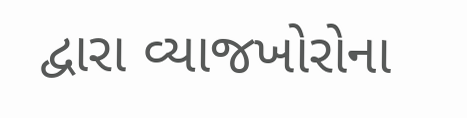દ્વારા વ્યાજખોરોના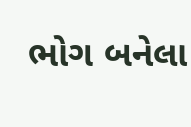ભોગ બનેલા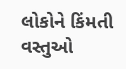લોકોને કિંમતી વસ્તુઓ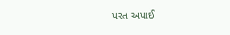પરત અપાઈ